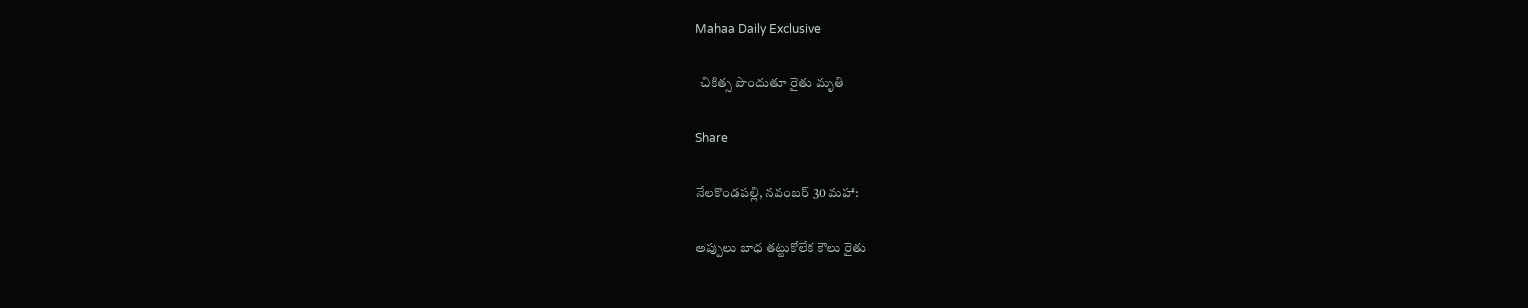Mahaa Daily Exclusive

  చికిత్స పొందుతూ రైతు మృతి

Share

నేలకొండపల్లి, నవంబర్ 30 మహా:

అప్పులు బాధ తట్టుకోలేక కౌలు రైతు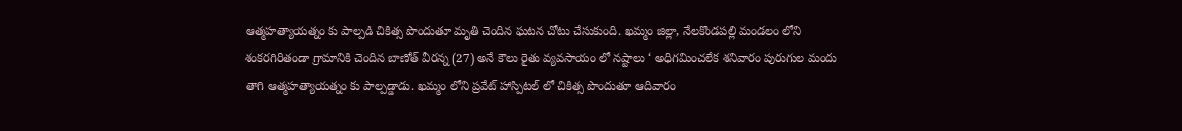ఆత్మహత్యాయత్నం కు పాల్పడి చికిత్స పొందుతూ మృతి చెందిన ఘటన చోటు చేసుకుంది. ఖమ్మం జిల్లా, నేలకొండపల్లి మండలం లోని శంకరగిరితండా గ్రామానికి చెందిన బాణోత్ వీరన్న (27) అనే కౌలు రైతు వ్యవసాయం లో నష్టాలు ‘ అధిగమించలేక శనివారం పురుగుల మందు తాగి ఆత్మహత్యాయత్నం కు పాల్పడ్డాడు. ఖమ్మం లోని ప్రవేట్ హాస్పిటల్ లో చికిత్స పొందుతూ ఆదివారం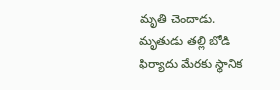మృతి చెందాడు. మృతుడు తల్లి బోడి ఫిర్యాదు మేరకు స్థానిక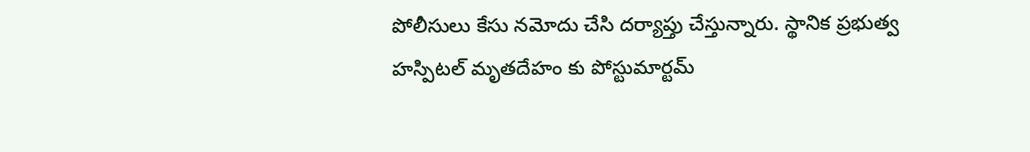పోలీసులు కేసు నమోదు చేసి దర్యాప్తు చేస్తున్నారు. స్థానిక ప్రభుత్వ హస్పిటల్ మృతదేహం కు పోస్టుమార్టమ్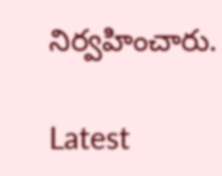నిర్వహించారు.

Latest